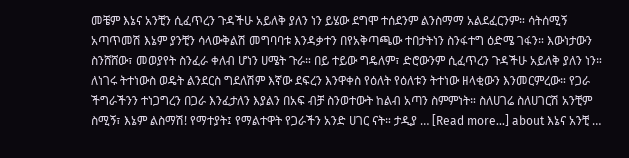መቼም እኔና አንቺን ሲፈጥረን ጉዳችሁ አይለቅ ያለን ነን ይሄው ደግሞ ተሰደንም ልንስማማ አልደፈርንም። ሳትሰሚኝ አጣጥመሽ እኔም ያንቺን ሳላውቅልሽ መግባባቱ እንዳቃተን በየአቅጣጫው ተበታትነን ስንፋተግ ዕድሜ ገፋን። እውነታውን ስንሸሸው፣ መወያየት ስንፈራ ቀለብ ሆነን ሀሜት ጉራ። በይ ተይው ግዴለም፣ ድሮውንም ሲፈጥረን ጉዳችሁ አይለቅ ያለን ነን። ለነገሩ ትተነውስ ወዴት ልንደርስ ግደለሽም እኛው ደፍረን እንዋቀስ የዕለት የዕለቱን ትተነው ዘላቂውን እንመርምረው። የጋራ ችግራችንን ተነጋግረን በጋራ እንፈታለን እያልን በአፍ ብቻ ስንወተውት ከልብ አጣን ስምምነት። ስለሀገሬ ስለሀገርሽ አንቺም ስሚኝ፣ እኔም ልስማሽ! የማተያት፤ የማልተዋት የጋራችን አንድ ሀገር ናት። ታዲያ … [Read more...] about እኔና አንቺ …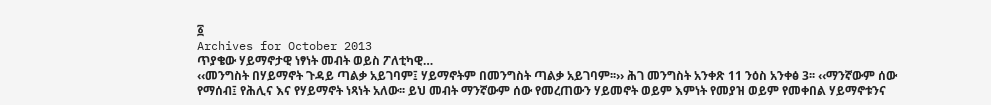፩
Archives for October 2013
ጥያቄው ሃይማኖታዊ ነፃነት መብት ወይስ ፖለቲካዊ…
‹‹መንግስት በሃይማኖት ጉዳይ ጣልቃ አይገባም፤ ሃይማኖትም በመንግስት ጣልቃ አይገባም፡፡›› ሕገ መንግስት አንቀጽ 11 ንዕስ አንቀፅ 3፡፡ ‹‹ማንኛውም ሰው የማሰብ፤ የሕሊና እና የሃይማኖት ነጻነት አለው፡፡ ይህ መብት ማንኛውም ሰው የመረጠውን ሃይመኖት ወይም እምነት የመያዝ ወይም የመቀበል ሃይማኖቱንና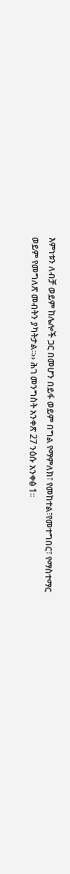እምነቱን ለብቻ ወይም ከሌሎች ጋር በመሆን በይፋ ወይም በግል የማምለክ፣ የመከተል፣የመተግበር፣ የማስተማር ወይም የመግለጽ መብትን ያካትታል፡፡›› ሕገ መንግስት አንቀጽ 27 ንዕሱ አንቀፅ 1፡፡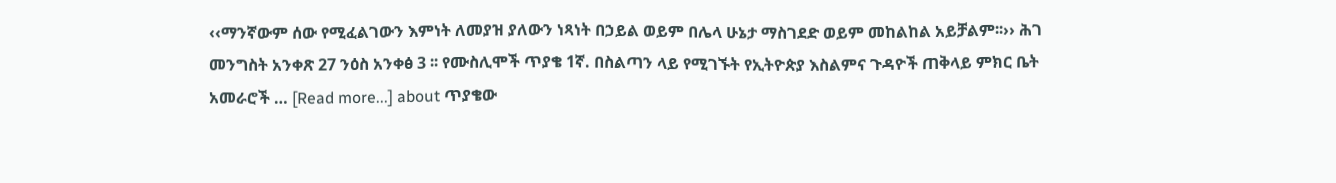‹‹ማንኛውም ሰው የሚፈልገውን እምነት ለመያዝ ያለውን ነጻነት በኃይል ወይም በሌላ ሁኔታ ማስገደድ ወይም መከልከል አይቻልም፡፡›› ሕገ መንግስት አንቀጽ 27 ንዕስ አንቀፅ 3 ፡፡ የሙስሊሞች ጥያቄ 1ኛ. በስልጣን ላይ የሚገኙት የኢትዮጵያ እስልምና ጉዳዮች ጠቅላይ ምክር ቤት አመራሮች … [Read more...] about ጥያቄው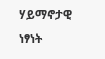ሃይማኖታዊ ነፃነት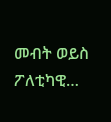መብት ወይስ ፖለቲካዊ…